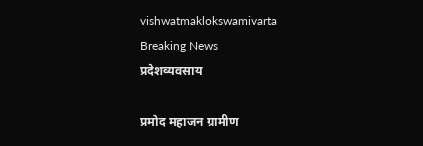vishwatmaklokswamivarta
Breaking News
प्रदेशव्यवसाय

प्रमोद महाजन ग्रामीण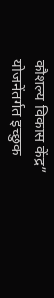कौशल्य विकास केंद्र” योजनेंतर्गत इच्छुक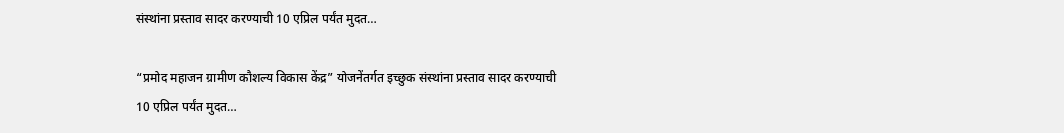संस्थांना प्रस्ताव सादर करण्याची 10 एप्रिल पर्यंत मुदत…

“प्रमोद महाजन ग्रामीण कौशल्य विकास केंद्र” योजनेंतर्गत इच्छुक संस्थांना प्रस्ताव सादर करण्याची 10 एप्रिल पर्यंत मुदत…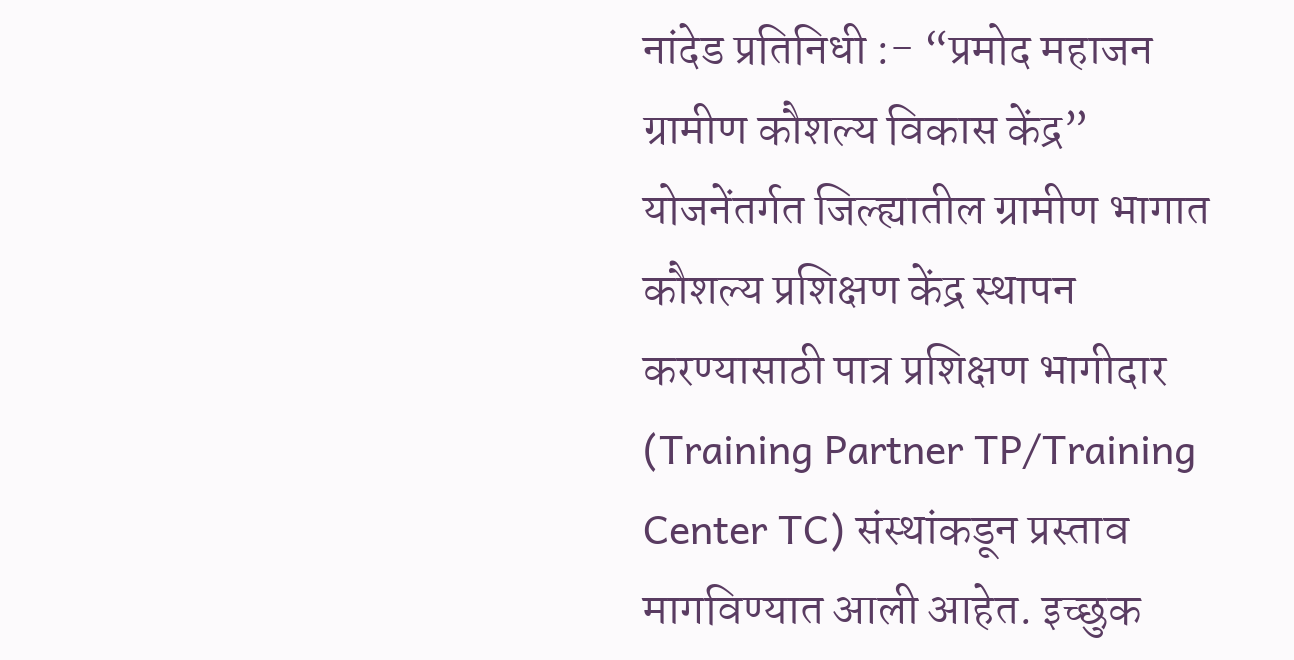नांदेड प्रतिनिधी :- “प्रमोद महाजन ग्रामीण कौशल्य विकास केंद्र” योजनेंतर्गत जिल्ह्यातील ग्रामीण भागात कौशल्य प्रशिक्षण केंद्र स्थापन करण्यासाठी पात्र प्रशिक्षण भागीदार (Training Partner TP/Training Center TC) संस्थांकडून प्रस्ताव मागविण्यात आली आहेत. इच्छुक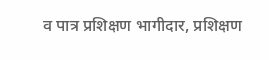व पात्र प्रशिक्षण भागीदार, प्रशिक्षण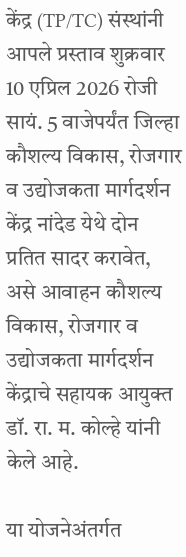केंद्र (TP/TC) संस्थांनी आपले प्रस्ताव शुक्रवार 10 एप्रिल 2026 रोजी सायं. 5 वाजेपर्यंत जिल्हा कौशल्य विकास, रोजगार व उद्योजकता मार्गदर्शन केंद्र नांदेड येथे दोन प्रतित सादर करावेत, असे आवाहन कौशल्य विकास, रोजगार व उद्योजकता मार्गदर्शन केंद्राचे सहायक आयुक्त डॉ. रा. म. कोल्हे यांनी केले आहे.

या योजनेअंतर्गत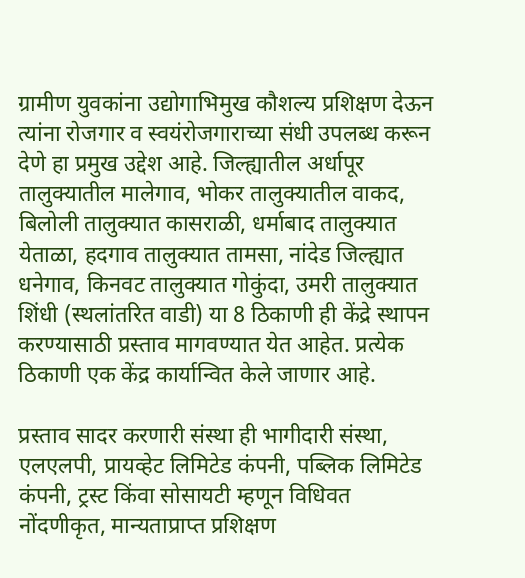ग्रामीण युवकांना उद्योगाभिमुख कौशल्य प्रशिक्षण देऊन त्यांना रोजगार व स्वयंरोजगाराच्या संधी उपलब्ध करून देणे हा प्रमुख उद्देश आहे. जिल्ह्यातील अर्धापूर तालुक्यातील मालेगाव, भोकर तालुक्यातील वाकद, बिलोली तालुक्यात कासराळी, धर्माबाद तालुक्यात येताळा, हदगाव तालुक्यात तामसा, नांदेड जिल्ह्यात धनेगाव, किनवट तालुक्यात गोकुंदा, उमरी तालुक्यात शिंधी (स्थलांतरित वाडी) या 8 ठिकाणी ही केंद्रे स्थापन करण्यासाठी प्रस्ताव मागवण्यात येत आहेत. प्रत्येक ठिकाणी एक केंद्र कार्यान्वित केले जाणार आहे.

प्रस्ताव सादर करणारी संस्था ही भागीदारी संस्था, एलएलपी, प्रायव्हेट लिमिटेड कंपनी, पब्लिक लिमिटेड कंपनी, ट्रस्ट किंवा सोसायटी म्हणून विधिवत नोंदणीकृत, मान्यताप्राप्त प्रशिक्षण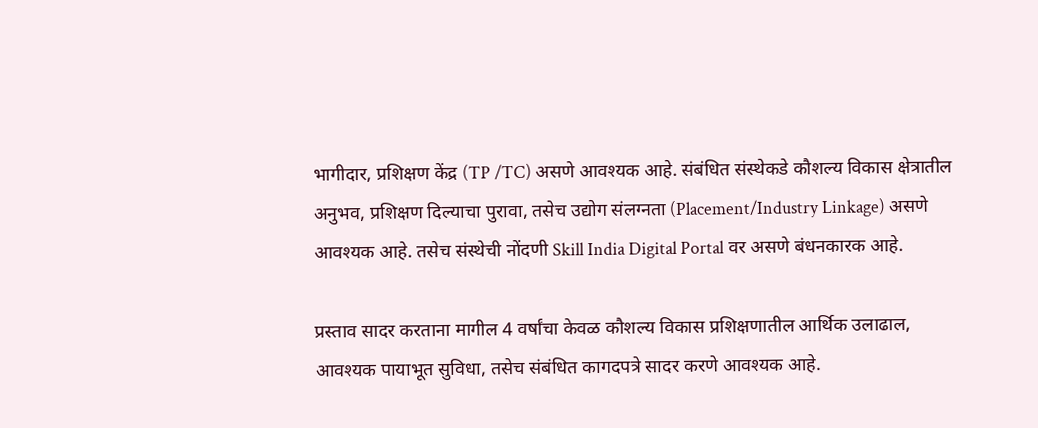भागीदार, प्रशिक्षण केंद्र (TP /TC) असणे आवश्यक आहे. संबंधित संस्थेकडे कौशल्य विकास क्षेत्रातील अनुभव, प्रशिक्षण दिल्याचा पुरावा, तसेच उद्योग संलग्नता (Placement/Industry Linkage) असणे आवश्यक आहे. तसेच संस्थेची नोंदणी Skill India Digital Portal वर असणे बंधनकारक आहे.

प्रस्ताव सादर करताना मागील 4 वर्षांचा केवळ कौशल्य विकास प्रशिक्षणातील आर्थिक उलाढाल, आवश्यक पायाभूत सुविधा, तसेच संबंधित कागदपत्रे सादर करणे आवश्यक आहे.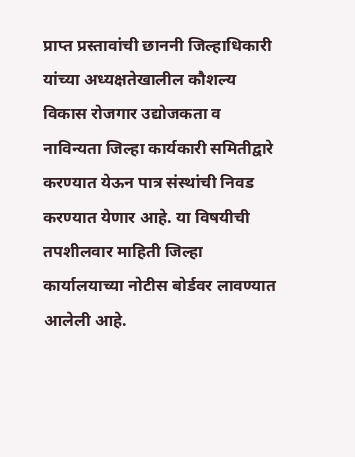प्राप्त प्रस्तावांची छाननी जिल्हाधिकारी यांच्या अध्यक्षतेखालील कौशल्य विकास रोजगार उद्योजकता व नाविन्यता जिल्हा कार्यकारी समितीद्वारे करण्यात येऊन पात्र संस्थांची निवड करण्यात येणार आहे. या विषयीची तपशीलवार माहिती जिल्हा कार्यालयाच्या नोटीस बोर्डवर लावण्यात आलेली आहे.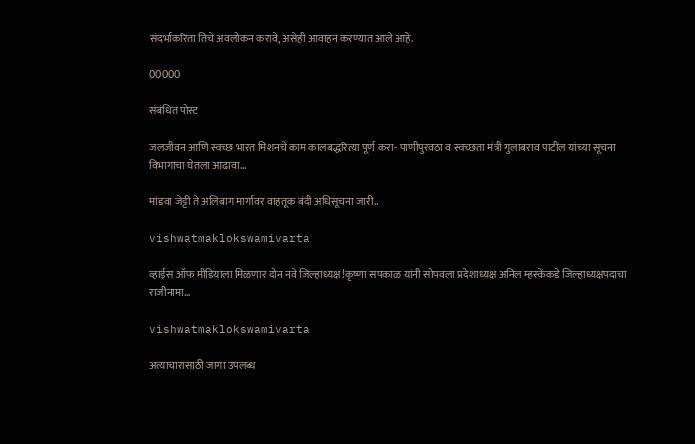संदर्भाकरिता तिचे अवलोकन करावे, असेही आवाहन करण्यात आले आहे.

00000

संबंधित पोस्ट

जलजीवन आणि स्वच्छ भारत मिशनचे काम कालबद्धरित्या पूर्ण करा- पाणीपुरवठा व स्वच्छता मंत्री गुलाबराव पाटील यांच्या सूचना विभागाचा घेतला आढावा…

मांडवा जेट्टी ते अलिबाग मार्गावर वाहतूक बंदी अधिसूचना जारी..

vishwatmaklokswamivarta

व्हाईस ऑफ मीडियाला मिळणार दोन नवे जिल्हाध्यक्ष!कृष्णा सपकाळ यांनी सोपवला प्रदेशाध्यक्ष अनिल म्हस्केंकडे जिल्हाध्यक्षपदाचा राजीनामा…

vishwatmaklokswamivarta

अत्याचारासाठी जागा उपलब्ध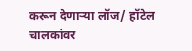करून देणाऱ्या लॉज/ हॉटेल चालकांवर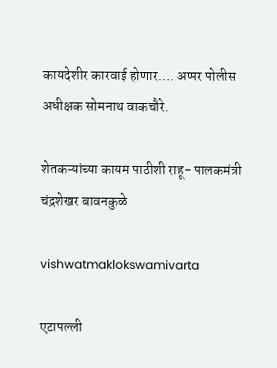कायदेशीर कारवाई होणार…. अप्पर पोलीस अधीक्षक सोमनाथ वाकचौरे.

शेतकऱ्यांच्या कायम पाठीशी राहू- पालकमंत्री चंद्रशेखर बावनकुळे

vishwatmaklokswamivarta

एटापल्ली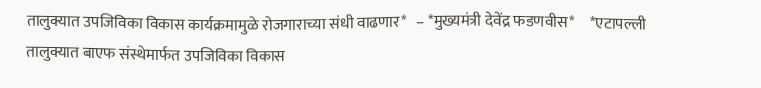तालुक्यात उपजिविका विकास कार्यक्रमामुळे रोजगाराच्या संधी वाढणार*   – *मुख्यमंत्री देवेंद्र फडणवीस*     *एटापल्ली तालुक्यात बाएफ संस्थेमार्फत उपजिविका विकास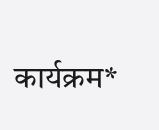कार्यक्रम*